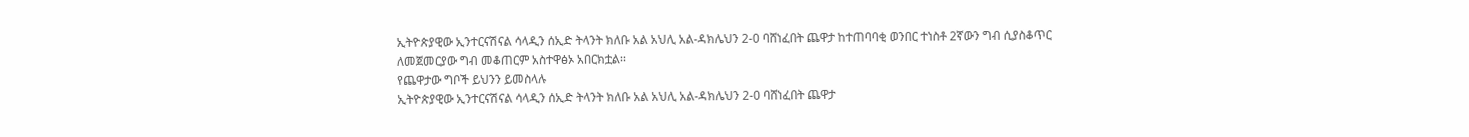ኢትዮጵያዊው ኢንተርናሽናል ሳላዲን ሰኢድ ትላንት ክለቡ አል አህሊ አል-ዳክሌህን 2-0 ባሸነፈበት ጨዋታ ከተጠባባቂ ወንበር ተነስቶ 2ኛውን ግብ ሲያስቆጥር ለመጀመርያው ግብ መቆጠርም አስተዋፅኦ አበርክቷል፡፡
የጨዋታው ግቦች ይህንን ይመስላሉ
ኢትዮጵያዊው ኢንተርናሽናል ሳላዲን ሰኢድ ትላንት ክለቡ አል አህሊ አል-ዳክሌህን 2-0 ባሸነፈበት ጨዋታ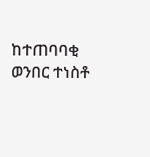ከተጠባባቂ ወንበር ተነስቶ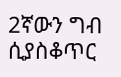2ኛውን ግብ ሲያስቆጥር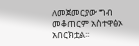ለመጀመርያው ግብ መቆጠርም አስተዋፅኦ አበርክቷል፡፡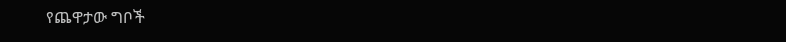የጨዋታው ግቦች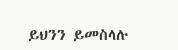ይህንን ይመስላሉ